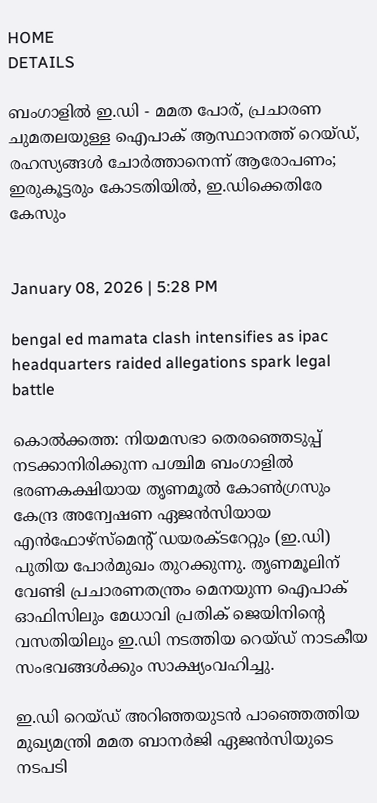HOME
DETAILS

ബംഗാളില്‍ ഇ.ഡി - മമത പോര്, പ്രചാരണ ചുമതലയുള്ള ഐപാക് ആസ്ഥാനത്ത് റെയ്ഡ്, രഹസ്യങ്ങള്‍ ചോര്‍ത്താനെന്ന് ആരോപണം; ഇരുകൂട്ടരും കോടതിയില്‍, ഇ.ഡിക്കെതിരേ കേസും


January 08, 2026 | 5:28 PM

bengal ed mamata clash intensifies as ipac headquarters raided allegations spark legal battle

കൊല്‍ക്കത്ത: നിയമസഭാ തെരഞ്ഞെടുപ്പ് നടക്കാനിരിക്കുന്ന പശ്ചിമ ബംഗാളില്‍ ഭരണകക്ഷിയായ തൃണമൂല്‍ കോണ്‍ഗ്രസും കേന്ദ്ര അന്വേഷണ ഏജന്‍സിയായ എന്‍ഫോഴ്‌സ്‌മെന്റ് ഡയരക്ടറേറ്റും (ഇ.ഡി) പുതിയ പോര്‍മുഖം തുറക്കുന്നു. തൃണമൂലിന് വേണ്ടി പ്രചാരണതന്ത്രം മെനയുന്ന ഐപാക് ഓഫിസിലും മേധാവി പ്രതിക് ജെയിനിന്റെ വസതിയിലും ഇ.ഡി നടത്തിയ റെയ്ഡ് നാടകീയ സംഭവങ്ങള്‍ക്കും സാക്ഷ്യംവഹിച്ചു.

ഇ.ഡി റെയ്ഡ് അറിഞ്ഞയുടന്‍ പാഞ്ഞെത്തിയ മുഖ്യമന്ത്രി മമത ബാനര്‍ജി ഏജന്‍സിയുടെ നടപടി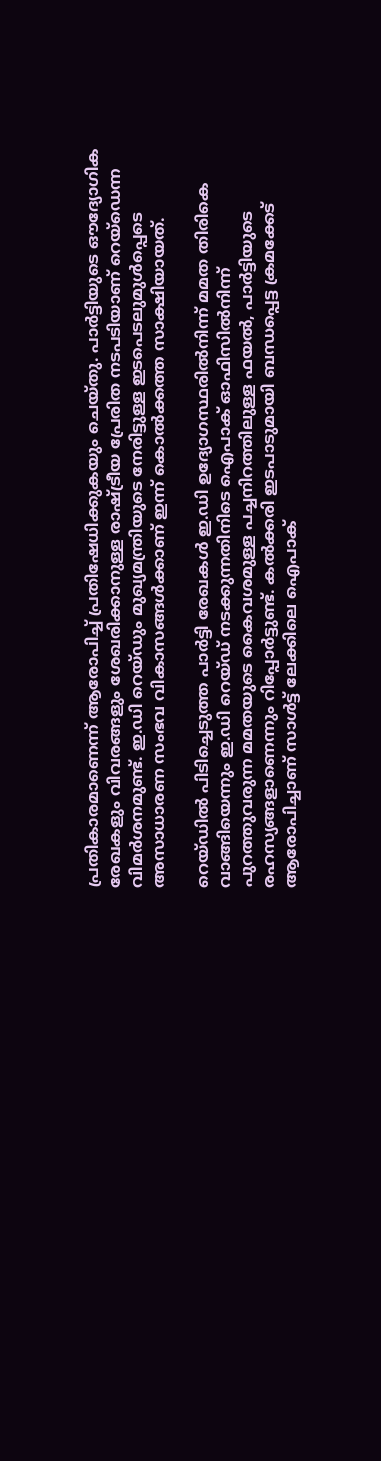പ്രതികാരമാണെന്ന് ആരോപിച്ച് പ്രതിഷേധിക്കുകയും ചെയ്തു. പാര്‍ട്ടിയുടെ ഔദ്യോഗിക രേഖകളും വിവരങ്ങളും ശേഖരിക്കാനുള്ള രാഷ്ട്രീയ പ്രേരിത നടപടിയാണ് റെയ്‌ഡെന്ന വിമര്‍ശനമുണ്ട്. ഇ.ഡി റെയ്ഡും മുഖ്യമന്ത്രിയുടെ നേരിട്ടുള്ള ഇടപെടലുമുള്‍പ്പെടെ അസാധാരണ സംഭവ വികാസങ്ങള്‍ക്കാണ് ഇന്ന് കൊല്‍ക്കത്ത സാക്ഷിയായത്.

റെയ്ഡില്‍ പിടിച്ചെടുത്ത പാര്‍ട്ടി രേഖകള്‍ ഇ.ഡി ഉദ്യോഗസ്ഥരില്‍നിന്ന് മമത തിരികെ വാങ്ങിയെന്നും ഇ.ഡി റെയ്ഡ് നടക്കുന്നതിനിടെ ഐപാക് ഓഫിസില്‍നിന്ന് പുറത്തുവരുന്ന മമതയുടെ കൈവശമുള്ള പച്ചനിറത്തിലുള്ള ഫയല്‍, പാര്‍ട്ടിയുടെ രഹസ്യങ്ങളാണെന്നും റിപ്പോര്‍ട്ടുണ്ട്. കല്‍ക്കരി ഇടപാടുമായി ബന്ധപ്പെട്ട ക്രമക്കേട് ആരോപിച്ചാണ് സാള്‍ട്ട് ലേക്കിലെ ഐപാക്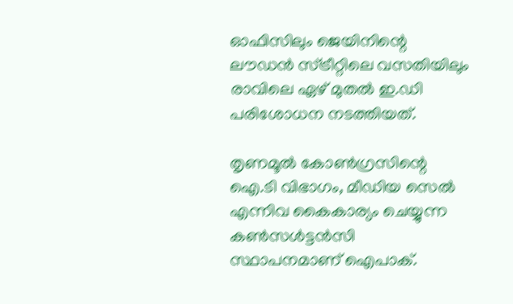ഓഫിസിലും ജെയിനിന്റെ ലൗഡന്‍ സ്ട്രീറ്റിലെ വസതിയിലും രാവിലെ ഏഴ് മുതല്‍ ഇ.ഡി പരിശോധന നടത്തിയത്.

തൃണമൂല്‍ കോണ്‍ഗ്രസിന്റെ ഐ.ടി വിഭാഗം, മീഡിയ സെല്‍ എന്നിവ കൈകാര്യം ചെയ്യുന്ന കണ്‍സള്‍ട്ടന്‍സി സ്ഥാപനമാണ് ഐപാക്.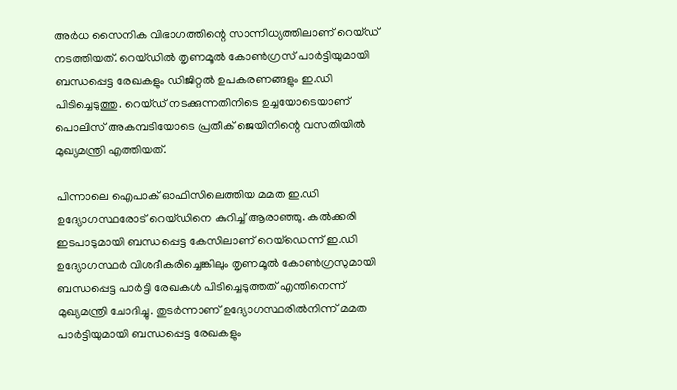അര്‍ധ സൈനിക വിഭാഗത്തിന്റെ സാന്നിധ്യത്തിലാണ് റെയ്ഡ് നടത്തിയത്. റെയ്ഡില്‍ തൃണമൂല്‍ കോണ്‍ഗ്രസ് പാര്‍ട്ടിയുമായി ബന്ധപ്പെട്ട രേഖകളും ഡിജിറ്റല്‍ ഉപകരണങ്ങളും ഇ.ഡി പിടിച്ചെടുത്തു. റെയ്ഡ് നടക്കുന്നതിനിടെ ഉച്ചയോടെയാണ് പൊലിസ് അകമ്പടിയോടെ പ്രതീക് ജെയിനിന്റെ വസതിയില്‍ മുഖ്യമന്ത്രി എത്തിയത്.

പിന്നാലെ ഐപാക് ഓഫിസിലെത്തിയ മമത ഇ.ഡി ഉദ്യോഗസ്ഥരോട് റെയ്ഡിനെ കുറിച്ച് ആരാഞ്ഞു. കല്‍ക്കരി ഇടപാടുമായി ബന്ധപ്പെട്ട കേസിലാണ് റെയ്‌ഡെന്ന് ഇ.ഡി ഉദ്യോഗസ്ഥര്‍ വിശദീകരിച്ചെങ്കിലും തൃണമൂല്‍ കോണ്‍ഗ്രസുമായി ബന്ധപ്പെട്ട പാര്‍ട്ടി രേഖകള്‍ പിടിച്ചെടുത്തത് എന്തിനെന്ന് മുഖ്യമന്ത്രി ചോദിച്ചു. തുടര്‍ന്നാണ് ഉദ്യോഗസ്ഥരില്‍നിന്ന് മമത പാര്‍ട്ടിയുമായി ബന്ധപ്പെട്ട രേഖകളും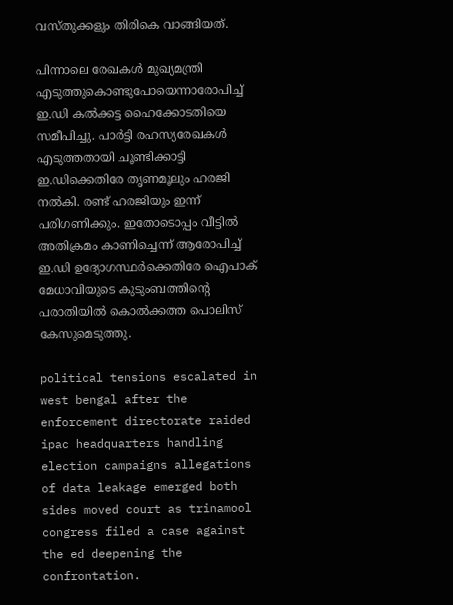വസ്തുക്കളും തിരികെ വാങ്ങിയത്.

പിന്നാലെ രേഖകള്‍ മുഖ്യമന്ത്രി എടുത്തുകൊണ്ടുപോയെന്നാരോപിച്ച് ഇ.ഡി കല്‍ക്കട്ട ഹൈക്കോടതിയെ സമീപിച്ചു. പാര്‍ട്ടി രഹസ്യരേഖകള്‍ എടുത്തതായി ചൂണ്ടിക്കാട്ടി ഇ.ഡിക്കെതിരേ തൃണമൂലും ഹരജി നല്‍കി. രണ്ട് ഹരജിയും ഇന്ന് പരിഗണിക്കും. ഇതോടൊപ്പം വീട്ടില്‍ അതിക്രമം കാണിച്ചെന്ന് ആരോപിച്ച് ഇ.ഡി ഉദ്യോഗസ്ഥര്‍ക്കെതിരേ ഐപാക് മേധാവിയുടെ കുടുംബത്തിന്റെ പരാതിയില്‍ കൊല്‍ക്കത്ത പൊലിസ് കേസുമെടുത്തു.

political tensions escalated in west bengal after the enforcement directorate raided ipac headquarters handling election campaigns allegations of data leakage emerged both sides moved court as trinamool congress filed a case against the ed deepening the confrontation.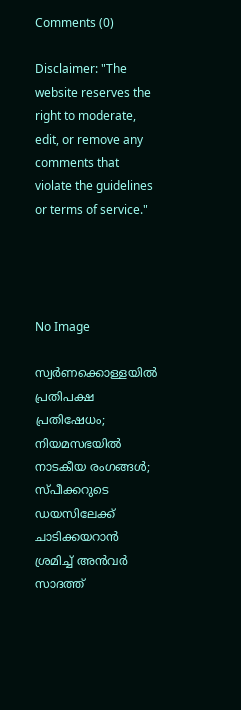Comments (0)

Disclaimer: "The website reserves the right to moderate, edit, or remove any comments that violate the guidelines or terms of service."




No Image

സ്വര്‍ണക്കൊള്ളയില്‍ പ്രതിപക്ഷ പ്രതിഷേധം; നിയമസഭയില്‍ നാടകീയ രംഗങ്ങള്‍; സ്പീക്കറുടെ ഡയസിലേക്ക് ചാടിക്കയറാന്‍ ശ്രമിച്ച് അന്‍വര്‍ സാദത്ത്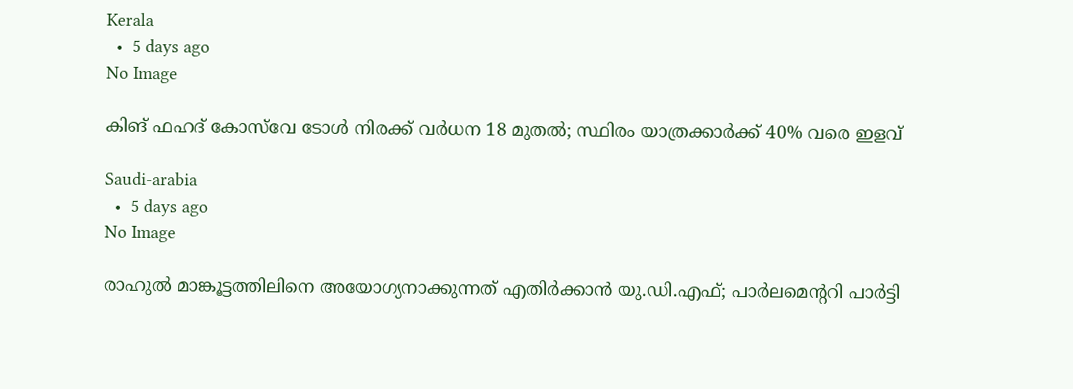Kerala
  •  5 days ago
No Image

കിങ് ഫഹദ് കോസ്‌വേ ടോള്‍ നിരക്ക് വര്‍ധന 18 മുതല്‍; സ്ഥിരം യാത്രക്കാര്‍ക്ക് 40% വരെ ഇളവ്

Saudi-arabia
  •  5 days ago
No Image

രാഹുല്‍ മാങ്കൂട്ടത്തിലിനെ അയോഗ്യനാക്കുന്നത് എതിര്‍ക്കാന്‍ യു.ഡി.എഫ്; പാര്‍ലമെന്ററി പാര്‍ട്ടി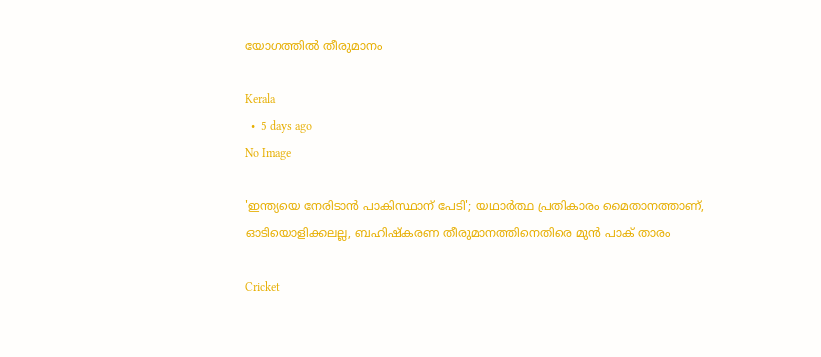യോഗത്തില്‍ തീരുമാനം

Kerala
  •  5 days ago
No Image

'ഇന്ത്യയെ നേരിടാൻ പാകിസ്ഥാന് പേടി'; യഥാർത്ഥ പ്രതികാരം മൈതാനത്താണ്, ഓടിയൊളിക്കലല്ല, ബഹിഷ്‌കരണ തീരുമാനത്തിനെതിരെ മുൻ പാക് താരം

Cricket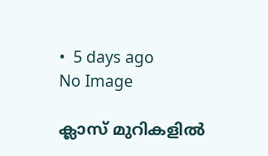•  5 days ago
No Image

ക്ലാസ് മുറികളില്‍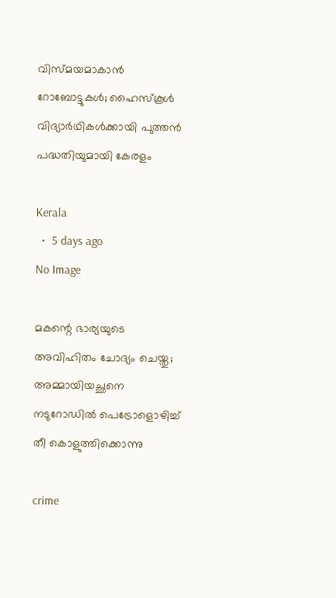വിസ്മയമാകാന്‍ റോബോട്ടുകള്‍; ഹൈസ്‌കൂള്‍ വിദ്യാര്‍ഥികള്‍ക്കായി പുത്തന്‍ പദ്ധതിയുമായി കേരളം

Kerala
  •  5 days ago
No Image

മകന്റെ ഭാര്യയുടെ അവിഹിതം ചോദ്യം ചെയ്തു; അമ്മായിയച്ഛനെ നടുറോഡിൽ പെട്രോളൊഴിച്ച് തീ കൊളുത്തിക്കൊന്നു

crime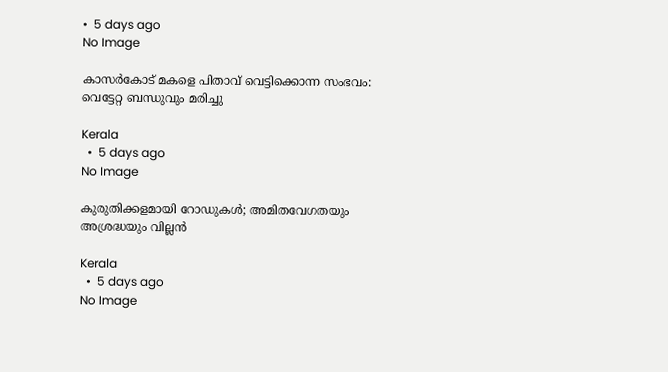•  5 days ago
No Image

കാസർകോട് മകളെ പിതാവ് വെട്ടിക്കൊന്ന സംഭവം: വെട്ടേറ്റ ബന്ധുവും മരിച്ചു

Kerala
  •  5 days ago
No Image

കുരുതിക്കളമായി റോഡുകള്‍; അമിതവേഗതയും അശ്രദ്ധയും വില്ലന്‍

Kerala
  •  5 days ago
No Image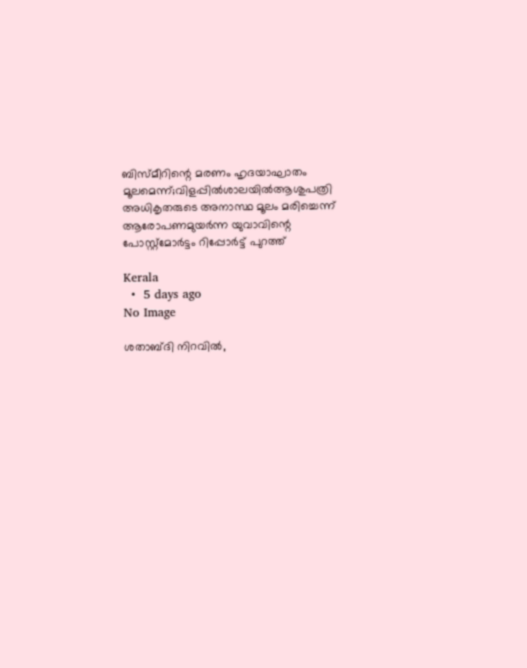ബിസ്മീറിന്റെ മരണം ഹൃദയാഘാതം മൂലമെന്ന്;വിളപ്പില്‍ശാലയില്‍ആശുപത്രി അധികൃതരുടെ അനാസ്ഥ മൂലം മരിച്ചെന്ന് ആരോപണമുയര്‍ന്ന യുവാവിന്റെ പോസ്റ്റ്‌മോര്‍ട്ടം റിപ്പോര്‍ട്ട് പുറത്ത്

Kerala
  •  5 days ago
No Image

ശതാബ്ദി നിറവിൽ,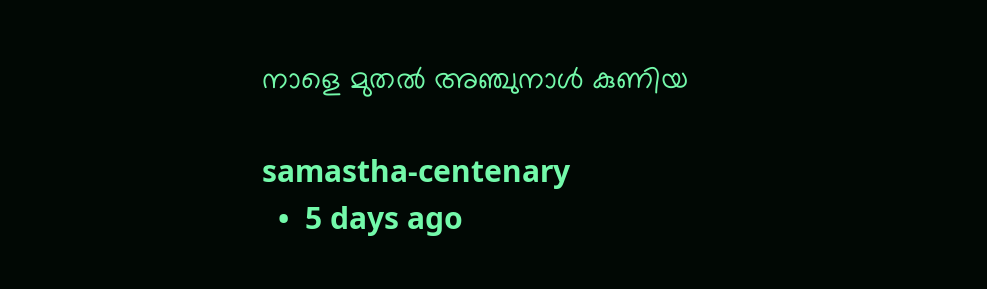നാളെ മുതല്‍ അഞ്ചുനാള്‍ കുണിയ

samastha-centenary
  •  5 days ago